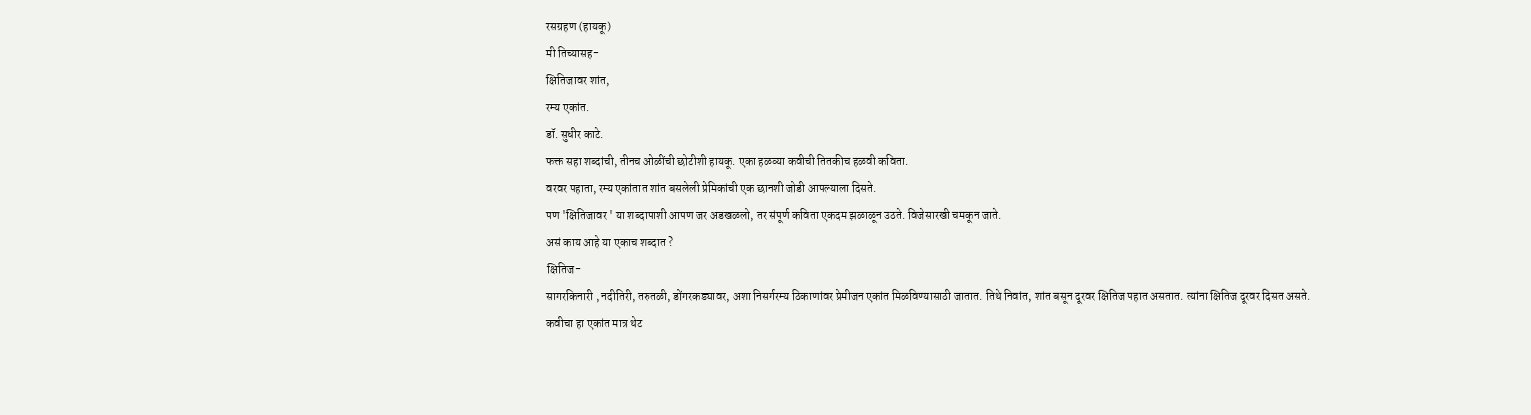रसग्रहण (हायकू)
मी तिच्यासह-
क्षितिजावर शांत,
रम्य एकांत.
डॉ. सुधीर काटे.
फक्त सहा शब्दांची, तीनच ओळींची छोटीशी हायकू. एका हळव्या कवीची तितकीच हळवी कविता.
वरवर पहाता, रम्य एकांतात शांत बसलेली प्रेमिकांची एक छानशी जोडी आपल्याला दिसते.
पण 'क्षितिजावर ' या शब्दापाशी आपण जर अडखळलो, तर संपूर्ण कविता एकदम झळाळून उठते. विजेसारखी चमकून जाते.
असं काय आहे या एकाच शब्दात ?
क्षितिज-
सागरकिनारी , नदीतिरी, तरुतळी, डोंगरकड्यावर, अशा निसर्गरम्य ठिकाणांवर प्रेमीजन एकांत मिळविण्यासाठी जातात. तिथे निवांत, शांत बसून दूरवर क्षितिज पहात असतात. त्यांना क्षितिज दूरवर दिसत असते.
कवीचा हा एकांत मात्र थेट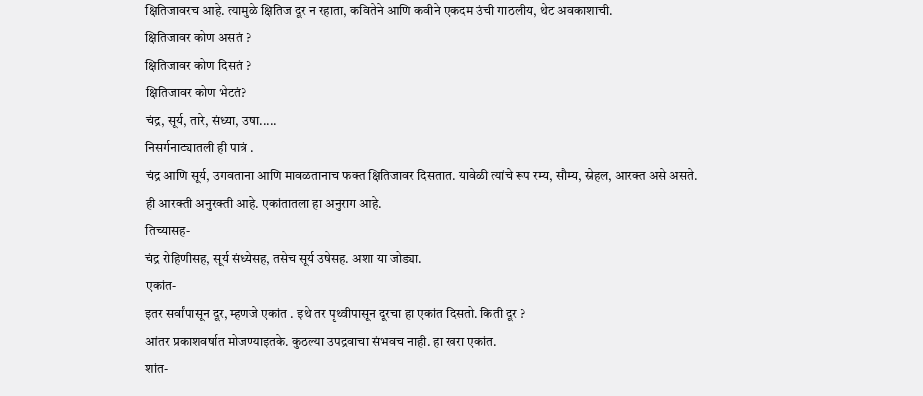क्षितिजावरच आहे. त्यामुळे क्षितिज दूर न रहाता, कवितेने आणि कवीने एकदम उंची गाठलीय, थेट अवकाशाची.
क्षितिजावर कोण असतं ?
क्षितिजावर कोण दिसतं ?
क्षितिजावर कोण भेटतं?
चंद्र, सूर्य, तारे, संध्या, उषा.....
निसर्गनाट्यातली ही पात्रं .
चंद्र आणि सूर्य, उगवताना आणि मावळतानाच फक्त क्षितिजावर दिसतात. यावेळी त्यांचे रूप रम्य, सौम्य, स्नेहल, आरक्त असे असते.
ही आरक्ती अनुरक्ती आहे. एकांतातला हा अनुराग आहे.
तिच्यासह-
चंद्र रोहिणीसह, सूर्य संध्येसह, तसेच सूर्य उषेसह. अशा या जोड्या.
एकांत-
इतर सर्वांपासून दूर, म्हणजे एकांत . इथे तर पृथ्वीपासून दूरचा हा एकांत दिसतो. किती दूर ?
आंतर प्रकाशवर्षात मोजण्याइतके. कुठल्या उपद्रवाचा संभवच नाही. हा खरा एकांत.
शांत-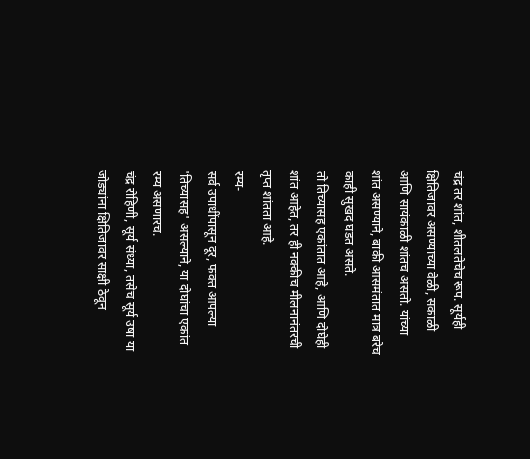चंद्र तर शांत, शीतलतेचेच रूप. सूर्यही क्षितिजावर असण्याच्या वेळी, सकाळी आणि सायंकाळी शांतच असतो. यांच्या शांत असण्याने, बाकी आसमंतात मात्र बरेच काही सुखद घडत असते.
तो तिच्यासह एकांतात आहे, आणि दोघेही शांत आहेत, तर ही नक्कीच मीलनानंतरची तृप्त शांतता आहे.
रम्य-
सर्व उपाधींपासून दूर, फक्त आपल्या 'तिच्यासह' असल्याने, या दोघांचा एकांत रम्य असणारच.
चंद्र रोहिणी, सूर्य संध्या, तसेच सूर्य उषा या जोड्यांना क्षितिजावर साक्षी ठेवून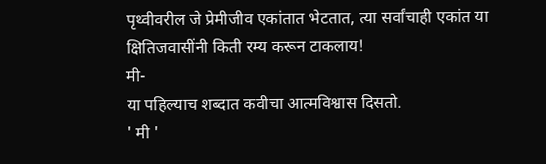पृथ्वीवरील जे प्रेमीजीव एकांतात भेटतात, त्या सर्वांचाही एकांत या क्षितिजवासींनी किती रम्य करून टाकलाय!
मी-
या पहिल्याच शब्दात कवीचा आत्मविश्वास दिसतो.
' मी '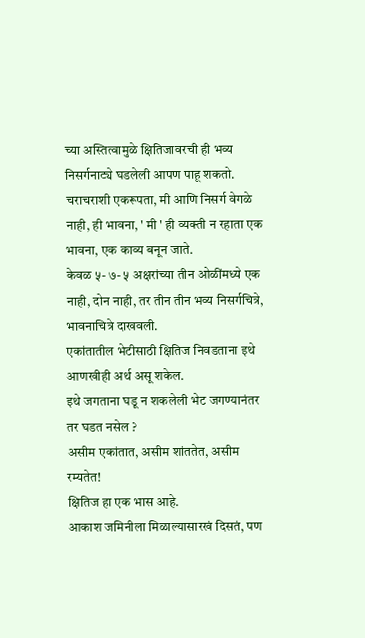च्या अस्तित्वामुळे क्षितिजावरची ही भव्य निसर्गनाट्ये घडलेली आपण पाहू शकतो. चराचराशी एकरूपता, मी आणि निसर्ग वेगळे नाही, ही भावना, ' मी ' ही व्यक्ती न रहाता एक भावना, एक काव्य बनून जाते.
केवळ ५- ७- ५ अक्षरांच्या तीन ओळींमध्ये एक नाही, दोन नाही, तर तीन तीन भव्य निसर्गचित्रे, भावनाचित्रे दाखवली.
एकांतातील भेटीसाठी क्षितिज निवडताना इथे आणखीही अर्थ असू शकेल.
इथे जगताना घडू न शकलेली भेट जगण्यानंतर तर घडत नसेल ?
असीम एकांतात, असीम शांततेत, असीम रम्यतेत!
क्षितिज हा एक भास आहे.
आकाश जमिनीला मिळाल्यासारखं दिसतं, पण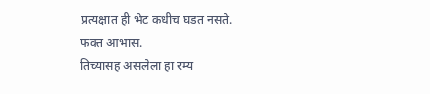प्रत्यक्षात ही भेट कधीच घडत नसते.
फक्त आभास.
तिच्यासह असलेला हा रम्य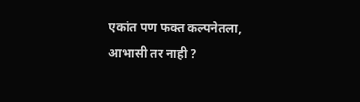एकांत पण फक्त कल्पनेतला, आभासी तर नाही ?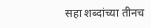सहा शब्दांच्या तीनच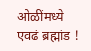ओळींमध्ये एवढं ब्रह्मांड !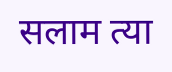सलाम त्या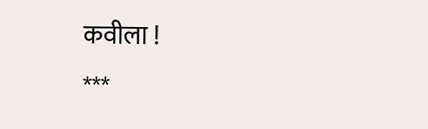कवीला !
***